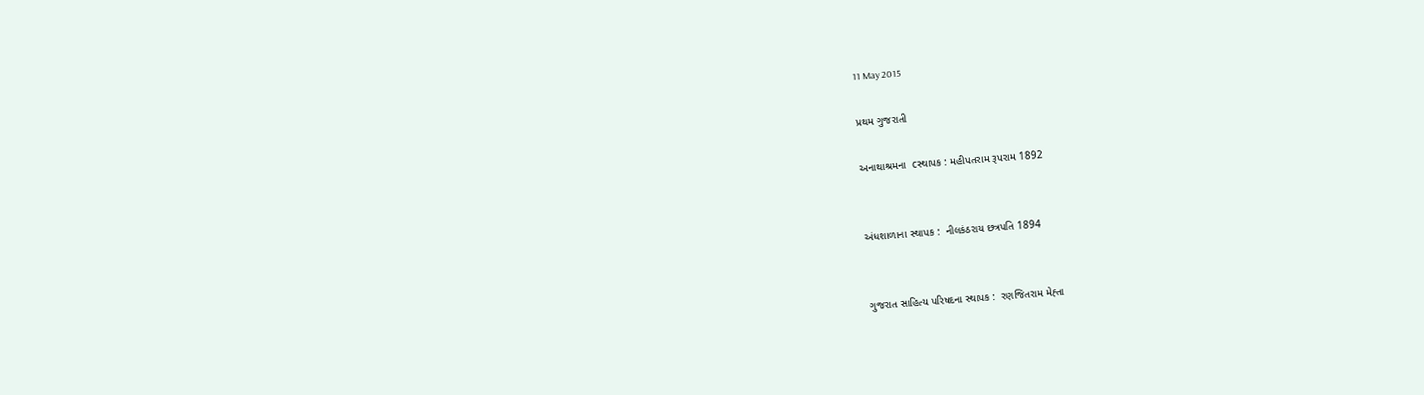11 May 2015

પ્રથમ ગુજરાતી

અનાથાશ્રમના  cસ્થાપક : મહીપતરામ રૂપરામ 1892


અંધશાળાના સ્થાપક :  નીલકંઠરાય છત્રપતિ 1894


ગુજરાત સાહિત્ય પરિષદના સ્થાપક :  રણજિતરામ મેહ્તા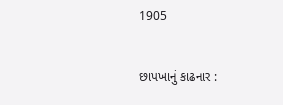1905


છાપખાનું કાઢનાર :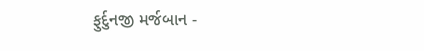ફુર્દુનજી મર્જબાન -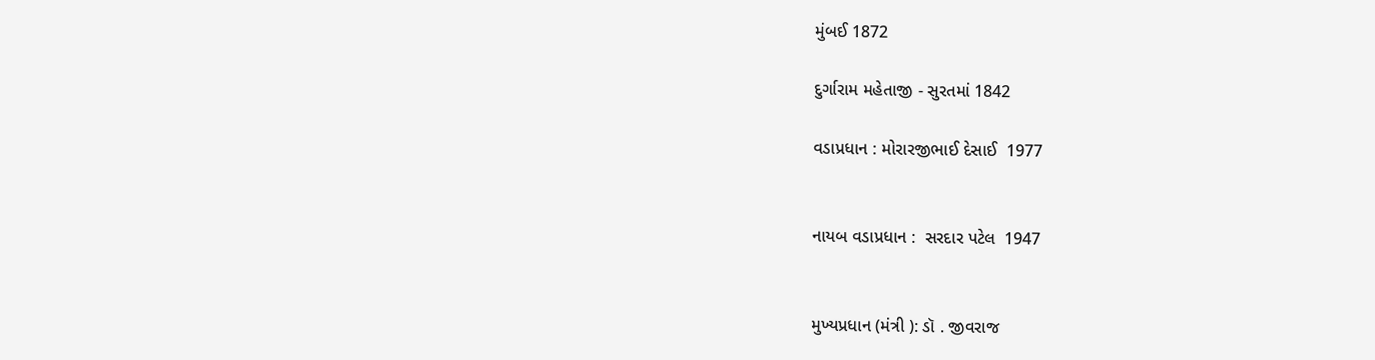મુંબઈ 1872

દુર્ગારામ મહેતાજી - સુરતમાં 1842

વડાપ્રધાન : મોરારજીભાઈ દેસાઈ  1977


નાયબ વડાપ્રધાન :  સરદાર પટેલ  1947


મુખ્યપ્રધાન (મંત્રી ): ડૉ . જીવરાજ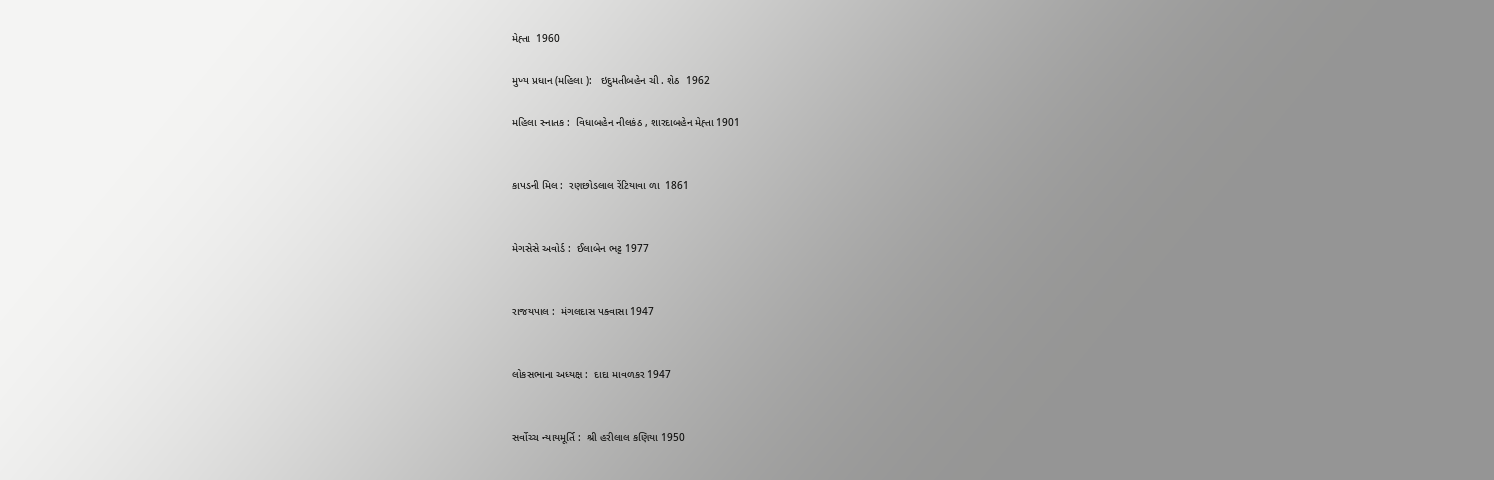મેહ્તા  1960

મુખ્ય પ્રધાન (મહિલા ):   ઇદુમતીબહેન ચી . શેઠ  1962

મહિલા સ્નાતક :  વિધાબહેન નીલકંઠ , શારદાબહેન મેહ્તા 1901


કાપડની મિલ :  રણછોડલાલ રેંટિયાવા ળા  1861


મેગસેસે અવોર્ડ :  ઈલાબેન ભટ્ટ 1977


રાજયપાલ :  મંગલદાસ પક્વાસા 1947


લોકસભાના અધ્યક્ષ :  દાદા માવળકર 1947


સર્વોચ્ચ ન્યાયમૂર્તિ :  શ્રી હરીલાલ કણિયા 1950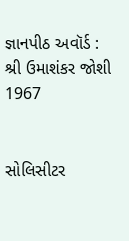જ્ઞાનપીઠ અવૉર્ડ :  શ્રી ઉમાશંકર જોશી 1967


સોલિસીટર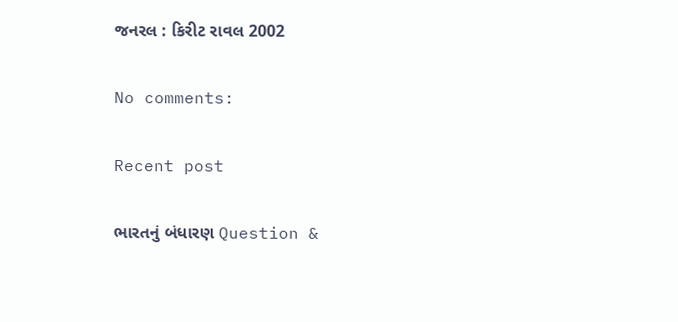જનરલ : કિરીટ રાવલ 2002

No comments:

Recent post

ભારતનું બંધારણ Question &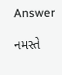Answer

નમસ્તે